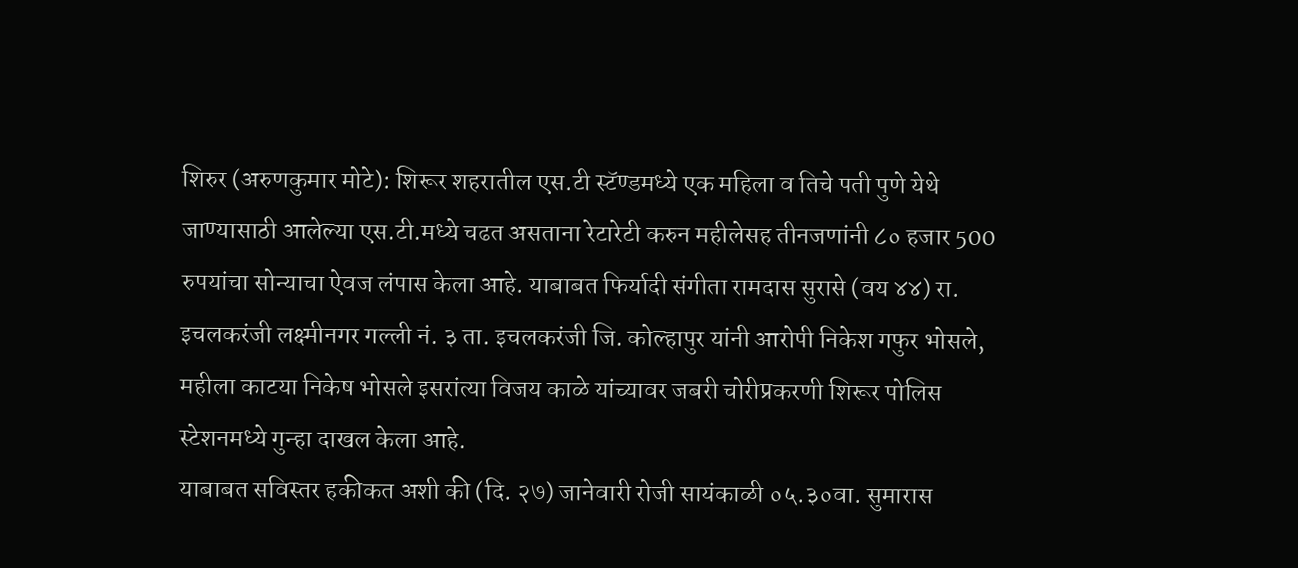शिरुर (अरुणकुमार मोटे): शिरूर शहरातील एस.टी स्टॅण्डमध्ये एक महिला व तिचे पती पुणे येथे जाण्यासाठी आलेल्या एस.टी.मध्ये चढत असताना रेटारेटी करुन महीलेसह तीनजणांनी ८० हजार 500 रुपयांचा सोन्याचा ऐवज लंपास केला आहे. याबाबत फिर्यादी संगीता रामदास सुरासे (वय ४४) रा. इचलकरंजी लक्ष्मीनगर गल्ली नं. ३ ता. इचलकरंजी जि. कोल्हापुर यांनी आरोपी निकेश गफुर भोसले, महीला काटया निकेष भोसले इसरांत्या विजय काळे यांच्यावर जबरी चोरीप्रकरणी शिरूर पोलिस स्टेशनमध्ये गुन्हा दाखल केला आहे.
याबाबत सविस्तर हकीकत अशी की (दि. २७) जानेवारी रोजी सायंकाळी ०५.३०वा. सुमारास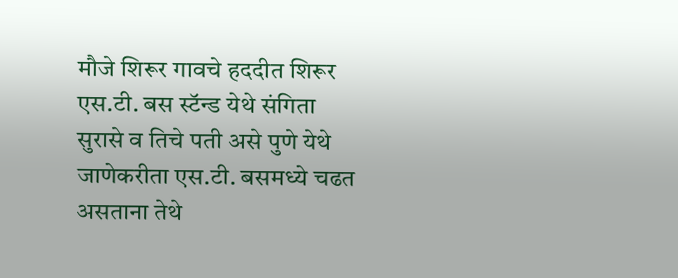मौजे शिरूर गावचे हददीत शिरूर एस.टी. बस स्टॅन्ड येथे संगिता सुरासे व तिचे पती असे पुणे येथे जाणेकरीता एस.टी. बसमध्ये चढत असताना तेथे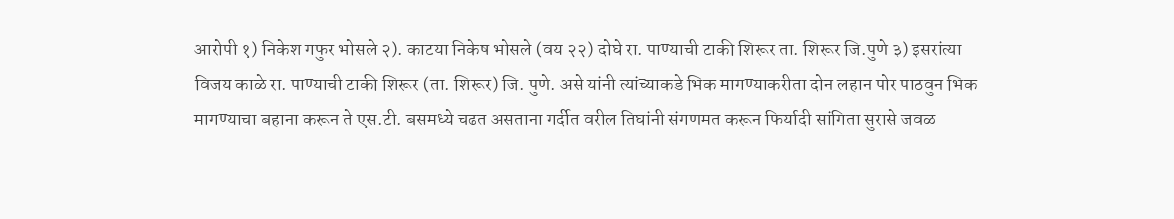आरोपी १) निकेश गफुर भोसले २). काटया निकेष भोसले (वय २२) दोघे रा. पाण्याची टाकी शिरूर ता. शिरूर जि.पुणे ३) इसरांत्या विजय काळे रा. पाण्याची टाकी शिरूर (ता. शिरूर) जि. पुणे. असे यांनी त्यांच्याकडे भिक मागण्याकरीता दोन लहान पोर पाठवुन भिक मागण्याचा बहाना करून ते एस.टी. बसमध्ये चढत असताना गर्दीत वरील तिघांनी संगणमत करून फिर्यादी सांगिता सुरासे जवळ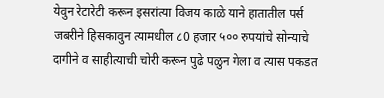येवुन रेटारेटी करून इसरांत्या विजय काळे याने हातातील पर्स जबरीने हिसकावुन त्यामधील ८0 हजार ५०० रुपयांचे सोन्याचे दागीने व साहीत्याची चोरी करून पुढे पळुन गेला व त्यास पकडत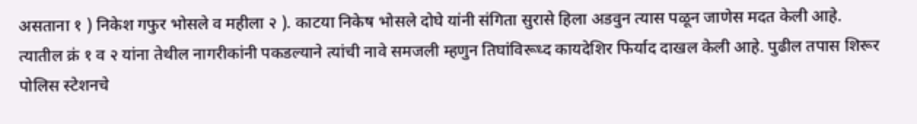असताना १ ) निकेश गफुर भोसले व महीला २ ). काटया निकेष भोसले दोघे यांनी संगिता सुरासे हिला अडवुन त्यास पळून जाणेस मदत केली आहे.
त्यातील क्रं १ व २ यांना तेथील नागरीकांनी पकडल्याने त्यांची नावे समजली म्हणुन तिघांविरूध्द कायदेशिर फिर्याद दाखल केली आहे. पुढील तपास शिरूर पोलिस स्टेशनचे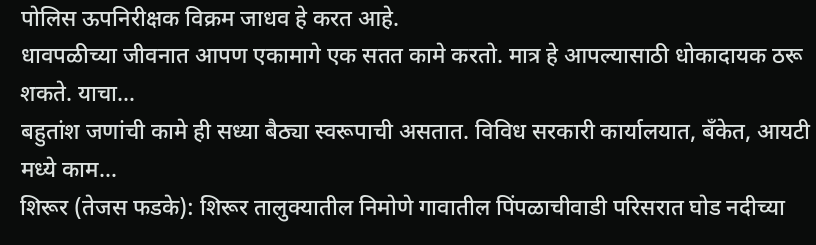पोलिस ऊपनिरीक्षक विक्रम जाधव हे करत आहे.
धावपळीच्या जीवनात आपण एकामागे एक सतत कामे करतो. मात्र हे आपल्यासाठी धोकादायक ठरू शकते. याचा…
बहुतांश जणांची कामे ही सध्या बैठ्या स्वरूपाची असतात. विविध सरकारी कार्यालयात, बँकेत, आयटी मध्ये काम…
शिरूर (तेजस फडके): शिरूर तालुक्यातील निमोणे गावातील पिंपळाचीवाडी परिसरात घोड नदीच्या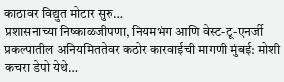काठावर विद्युत मोटार सुरु…
प्रशासनाच्या निष्काळजीपणा, नियमभंग आणि वेस्ट-टू-एनर्जी प्रकल्पातील अनियमिततेवर कठोर कारवाईची मागणी मुंबई: मोशी कचरा डेपो येथे…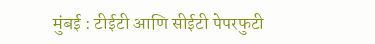मुंबई : टीईटी आणि सीईटी पेपरफुटी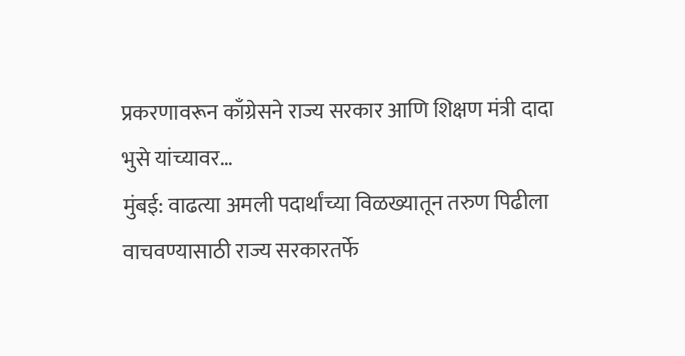प्रकरणावरून काँग्रेसने राज्य सरकार आणि शिक्षण मंत्री दादा भुसे यांच्यावर…
मुंबई: वाढत्या अमली पदार्थांच्या विळख्यातून तरुण पिढीला वाचवण्यासाठी राज्य सरकारतर्फे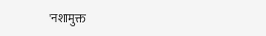'नशामुक्त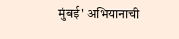मुंबई' अभियानाची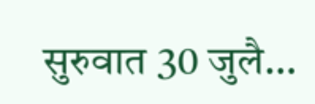सुरुवात 30 जुलै…